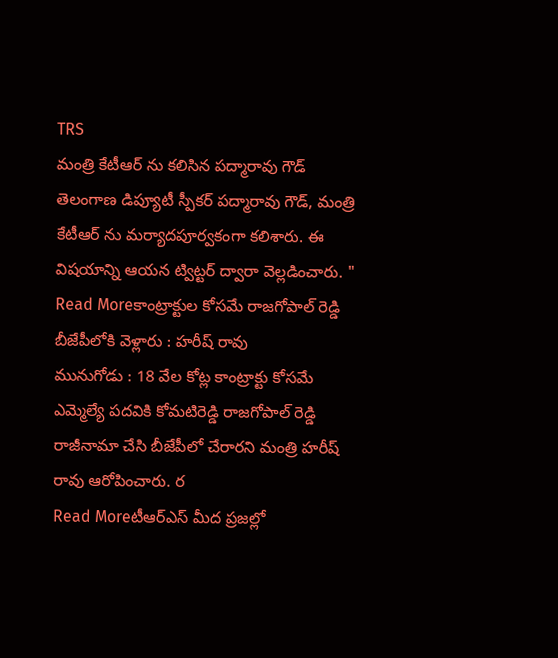TRS
మంత్రి కేటీఆర్ ను కలిసిన పద్మారావు గౌడ్
తెలంగాణ డిప్యూటీ స్పీకర్ పద్మారావు గౌడ్, మంత్రి కేటీఆర్ ను మర్యాదపూర్వకంగా కలిశారు. ఈ విషయాన్ని ఆయన ట్విట్టర్ ద్వారా వెల్లడించారు. "
Read Moreకాంట్రాక్టుల కోసమే రాజగోపాల్ రెడ్డి బీజేపీలోకి వెళ్లారు : హరీష్ రావు
మునుగోడు : 18 వేల కోట్ల కాంట్రాక్టు కోసమే ఎమ్మెల్యే పదవికి కోమటిరెడ్డి రాజగోపాల్ రెడ్డి రాజీనామా చేసి బీజేపీలో చేరారని మంత్రి హరీష్ రావు ఆరోపించారు. ర
Read Moreటీఆర్ఎస్ మీద ప్రజల్లో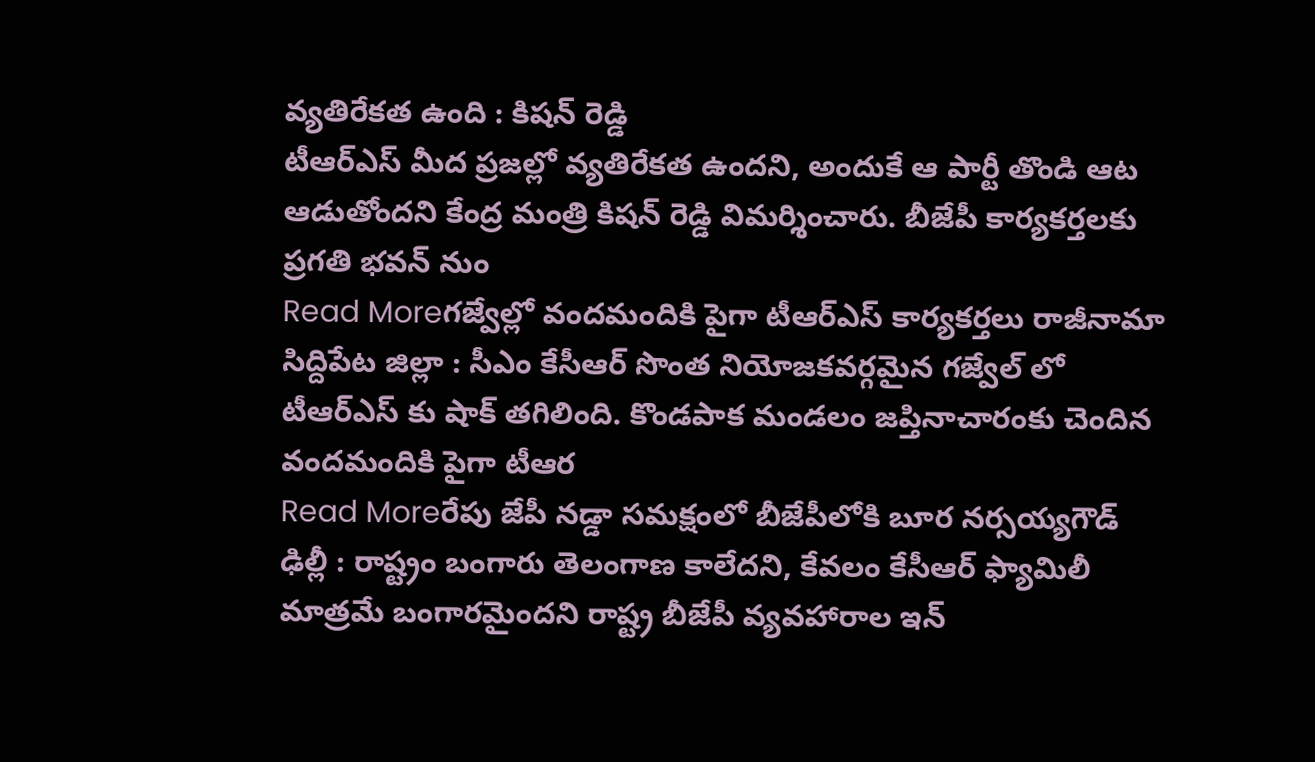వ్యతిరేకత ఉంది : కిషన్ రెడ్డి
టీఆర్ఎస్ మీద ప్రజల్లో వ్యతిరేకత ఉందని, అందుకే ఆ పార్టీ తొండి ఆట ఆడుతోందని కేంద్ర మంత్రి కిషన్ రెడ్డి విమర్శించారు. బీజేపీ కార్యకర్తలకు ప్రగతి భవన్ నుం
Read Moreగజ్వేల్లో వందమందికి పైగా టీఆర్ఎస్ కార్యకర్తలు రాజీనామా
సిద్దిపేట జిల్లా : సీఎం కేసీఆర్ సొంత నియోజకవర్గమైన గజ్వేల్ లో టీఆర్ఎస్ కు షాక్ తగిలింది. కొండపాక మండలం జప్తినాచారంకు చెందిన వందమందికి పైగా టీఆర
Read Moreరేపు జేపీ నడ్డా సమక్షంలో బీజేపీలోకి బూర నర్సయ్యగౌడ్
ఢిల్లీ : రాష్ట్రం బంగారు తెలంగాణ కాలేదని, కేవలం కేసీఆర్ ఫ్యామిలీ మాత్రమే బంగారమైందని రాష్ట్ర బీజేపీ వ్యవహారాల ఇన్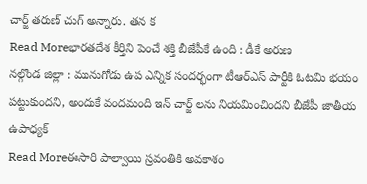చార్జ్ తరుణ్ చుగ్ అన్నారు. తన క
Read Moreభారతదేశ కీర్తిని పెంచే శక్తి బీజేపీకే ఉంది : డీకే అరుణ
నల్గొండ జిల్లా : మునుగోడు ఉప ఎన్నిక సందర్భంగా టీఆర్ఎస్ పార్టీకి ఓటమి భయం పట్టుకుందని, అందుకే వందమంది ఇన్ చార్జ్ లను నియమించిందని బీజేపీ జాతీయ ఉపాధ్యక్
Read Moreఈసారి పాల్వాయి స్రవంతికి అవకాశం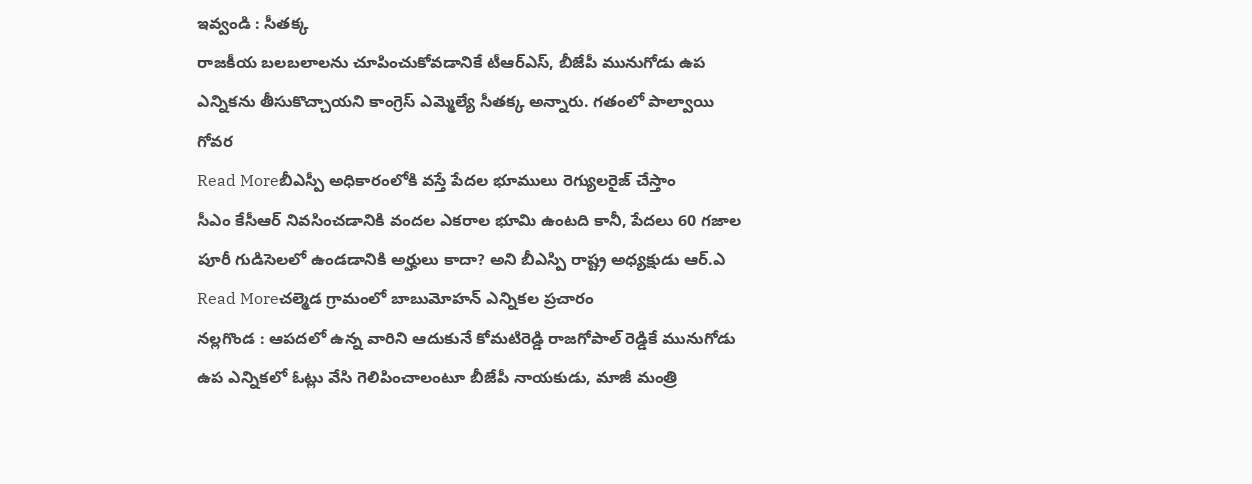ఇవ్వండి : సీతక్క
రాజకీయ బలబలాలను చూపించుకోవడానికే టీఆర్ఎస్, బీజేపీ మునుగోడు ఉప ఎన్నికను తీసుకొచ్చాయని కాంగ్రెస్ ఎమ్మెల్యే సీతక్క అన్నారు. గతంలో పాల్వాయి గోవర
Read Moreబీఎస్పీ అధికారంలోకి వస్తే పేదల భూములు రెగ్యులరైజ్ చేస్తాం
సీఎం కేసీఆర్ నివసించడానికి వందల ఎకరాల భూమి ఉంటది కానీ, పేదలు 60 గజాల పూరీ గుడిసెలలో ఉండడానికి అర్హులు కాదా? అని బీఎస్పి రాష్ట్ర అధ్యక్షుడు ఆర్.ఎ
Read Moreచల్మెడ గ్రామంలో బాబుమోహన్ ఎన్నికల ప్రచారం
నల్లగొండ : ఆపదలో ఉన్న వారిని ఆదుకునే కోమటిరెడ్డి రాజగోపాల్ రెడ్డికే మునుగోడు ఉప ఎన్నికలో ఓట్లు వేసి గెలిపించాలంటూ బీజేపీ నాయకుడు, మాజీ మంత్రి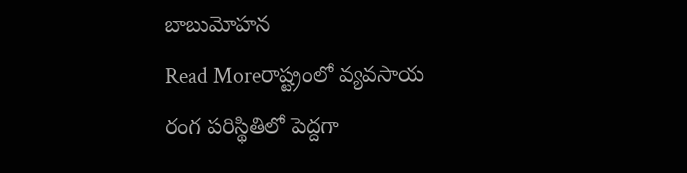బాబుమోహన
Read Moreరాష్ట్రంలో వ్యవసాయ రంగ పరిస్థితిలో పెద్దగా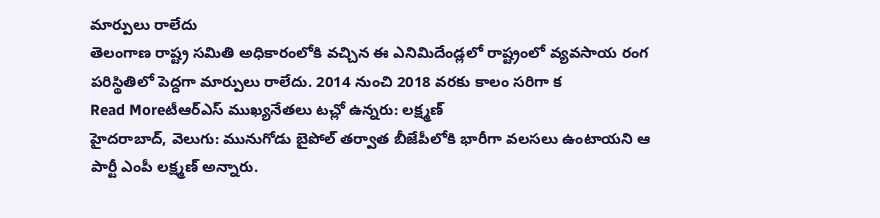మార్పులు రాలేదు
తెలంగాణ రాష్ట్ర సమితి అధికారంలోకి వచ్చిన ఈ ఎనిమిదేండ్లలో రాష్ట్రంలో వ్యవసాయ రంగ పరిస్థితిలో పెద్దగా మార్పులు రాలేదు. 2014 నుంచి 2018 వరకు కాలం సరిగా క
Read Moreటీఆర్ఎస్ ముఖ్యనేతలు టచ్లో ఉన్నరు: లక్ష్మణ్
హైదరాబాద్, వెలుగు: మునుగోడు బైపోల్ తర్వాత బీజేపీలోకి భారీగా వలసలు ఉంటాయని ఆ పార్టీ ఎంపీ లక్ష్మణ్ అన్నారు.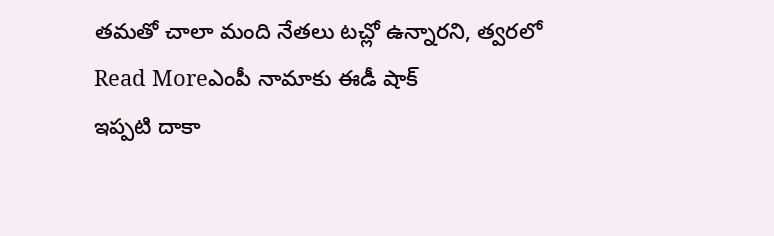తమతో చాలా మంది నేతలు టచ్లో ఉన్నారని, త్వరలో
Read Moreఎంపీ నామాకు ఈడీ షాక్
ఇప్పటి దాకా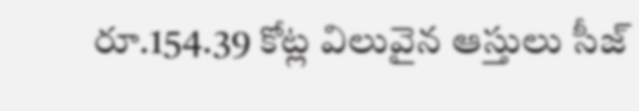రూ.154.39 కోట్ల విలువైన ఆస్తులు సీజ్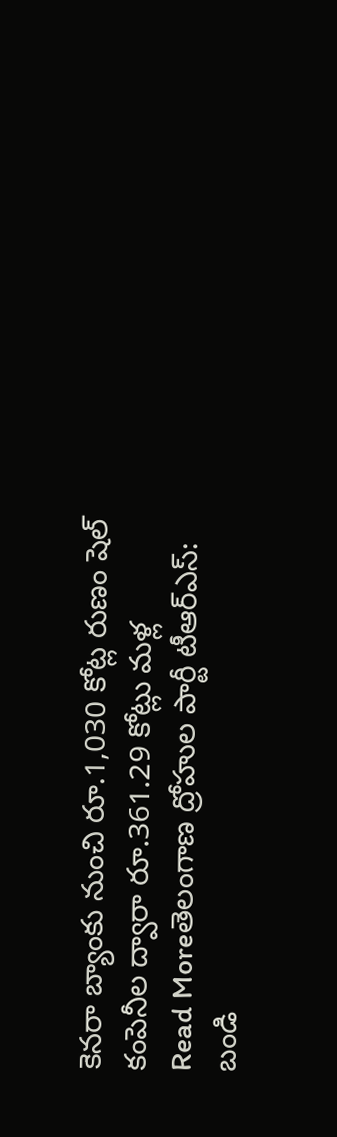కెనరా బ్యాంకు నుంచి రూ.1,030 కోట్ల రుణం షెల్ కంపెనీల ద్వారా రూ.361.29 కోట్లు మళ్ల
Read Moreతెలంగాణ ద్రోహుల పార్టీ టీఆర్ఎస్: బండి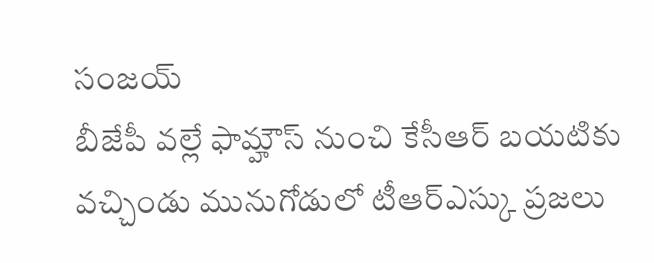సంజయ్
బీజేపీ వల్లే ఫామ్హౌస్ నుంచి కేసీఆర్ బయటికు వచ్చిండు మునుగోడులో టీఆర్ఎస్కు ప్రజలు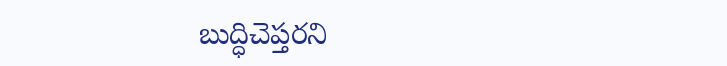బుద్ధిచెప్తరని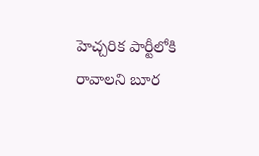హెచ్చరిక పార్టీలోకి రావాలని బూర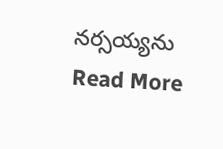నర్సయ్యను
Read More